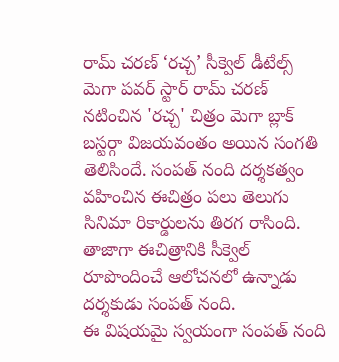రామ్ చరణ్ ‘రచ్చ’ సీక్వెల్ డీటేల్స్
మెగా పవర్ స్టార్ రామ్ చరణ్ నటించిన 'రచ్చ' చిత్రం మెగా బ్లాక్ బస్టర్గా విజయవంతం అయిన సంగతి తెలిసిందే. సంపత్ నంది దర్శకత్వం వహించిన ఈచిత్రం పలు తెలుగు సినిమా రికార్డులను తిరగ రాసింది. తాజాగా ఈచిత్రానికి సీక్వెల్ రూపొందించే ఆలోచనలో ఉన్నాడు దర్శకుడు సంపత్ నంది.
ఈ విషయమై స్వయంగా సంపత్ నంది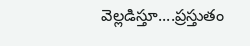వెల్లడిస్తూ....ప్రస్తుతం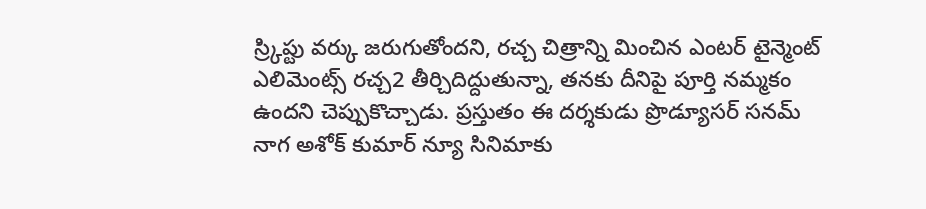స్ర్కిప్టు వర్కు జరుగుతోందని, రచ్చ చిత్రాన్ని మించిన ఎంటర్ టైన్మెంట్ ఎలిమెంట్స్ రచ్చ2 తీర్చిదిద్దుతున్నా, తనకు దీనిపై పూర్తి నమ్మకం ఉందని చెప్పుకొచ్చాడు. ప్రస్తుతం ఈ దర్శకుడు ప్రొడ్యూసర్ సనమ్ నాగ అశోక్ కుమార్ న్యూ సినిమాకు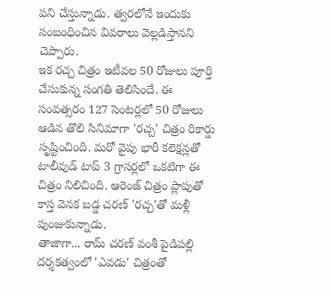పని చేస్తున్నాడు. త్వరలోనే ఇందుకు సంబంధించిన వివరాలు వెల్లడిస్తానని చెప్పారు.
ఇక రచ్చ చిత్రం ఇటీవల 50 రోజులు పూర్తి చేసుకున్న సంగతి తెలిసిందే. ఈ సంవత్సరం 127 సెంటర్లలో 50 రోజులు ఆడిన తొలి సినిమాగా 'రచ్చ' చిత్రం రికార్డు సృష్టించింది. మరో వైపు భారీ కలెక్షన్లతో టాలీవుడ్ టాప్ 3 గ్రాసర్లలో ఒకటిగా ఈ చిత్రం నిలిచింది. ఆరెంజ్ చిత్రం ప్లాపుతో కాస్త వెనక బడ్డ చరణ్ 'రచ్చ'తో మళ్లీ పుంజుకున్నాడు.
తాజాగా... రామ్ చరణ్ వంశీ పైడిపల్లి దర్శకత్వంలో 'ఎవడు' చిత్రంతో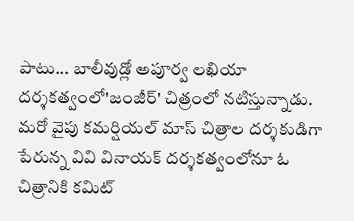పాటు... బాలీవుడ్లో అపూర్వ లఖియా దర్శకత్వంలో'జంజీర్' చిత్రంలో నటిస్తున్నాడు. మరో వైపు కమర్షియల్ మాస్ చిత్రాల దర్శకుడిగా పేరున్న వివి వినాయక్ దర్శకత్వంలోనూ ఓ చిత్రానికి కమిట్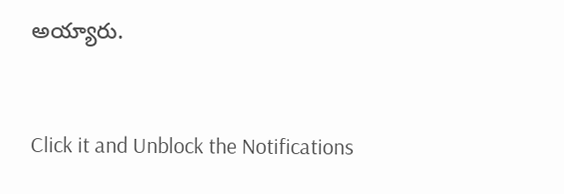అయ్యారు.


Click it and Unblock the Notifications